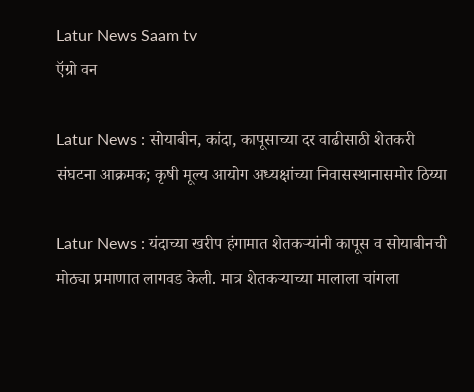Latur News Saam tv
ऍग्रो वन

Latur News : सोयाबीन, कांदा, कापूसाच्या दर वाढीसाठी शेतकरी संघटना आक्रमक; कृषी मूल्य आयोग अध्यक्षांच्या निवासस्थानासमोर ठिय्या

Latur News : यंदाच्या खरीप हंगामात शेतकऱ्यांनी कापूस व सोयाबीनची मोठ्या प्रमाणात लागवड केली. मात्र शेतकऱ्याच्या मालाला चांगला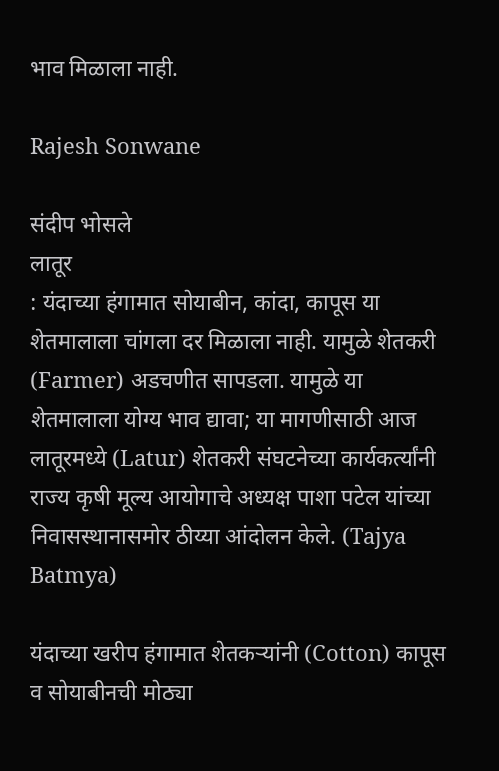भाव मिळाला नाही.

Rajesh Sonwane

संदीप भोसले
लातूर
: यंदाच्या हंगामात सोयाबीन, कांदा, कापूस या शेतमालाला चांगला दर मिळाला नाही. यामुळे शेतकरी (Farmer) अडचणीत सापडला. यामुळे या शेतमालाला योग्य भाव द्यावा; या मागणीसाठी आज लातूरमध्ये (Latur) शेतकरी संघटनेच्या कार्यकर्त्यांनी राज्य कृषी मूल्य आयोगाचे अध्यक्ष पाशा पटेल यांच्या निवासस्थानासमोर ठीय्या आंदोलन केले. (Tajya Batmya)

यंदाच्या खरीप हंगामात शेतकऱ्यांनी (Cotton) कापूस व सोयाबीनची मोठ्या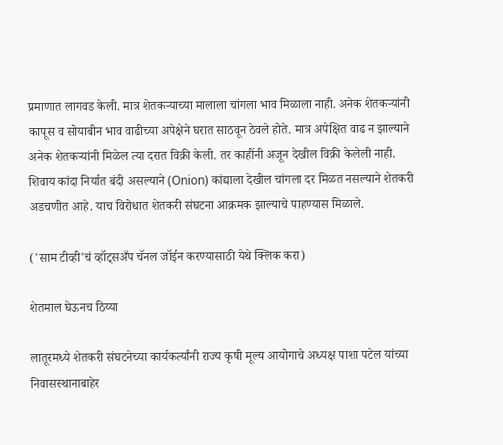प्रमाणात लागवड केली. मात्र शेतकऱ्याच्या मालाला चांगला भाव मिळाला नाही. अनेक शेतकऱ्यांनी कापूस व सोयाबीन भाव वाढीच्या अपेक्षेने घरात साठवून ठेवले होते. मात्र अपेक्षित वाढ न झाल्याने अनेक शेतकऱ्यांनी मिळेल त्या दरात विक्री केली. तर काहींनी अजून देखील विक्री केलेली नाही. शिवाय कांदा निर्यात बंदी असल्याने (Onion) कांद्याला देखील चांगला दर मिळत नसल्याने शेतकरी अडचणीत आहे. याच विरोधात शेतकरी संघटना आक्रमक झाल्याचे पाहण्यास मिळाले.

('साम टीव्ही'चं व्हॉट्सअँप चॅनल जॉईन करण्यासाठी येथे क्लिक करा)

शेतमाल घेऊनच ठिय्या

लातूरमध्ये शेतकरी संघटनेच्या कार्यकर्त्यांनी राज्य कृषी मूल्य आयोगाचे अध्यक्ष पाशा पटेल यांच्या निवासस्थानाबाहेर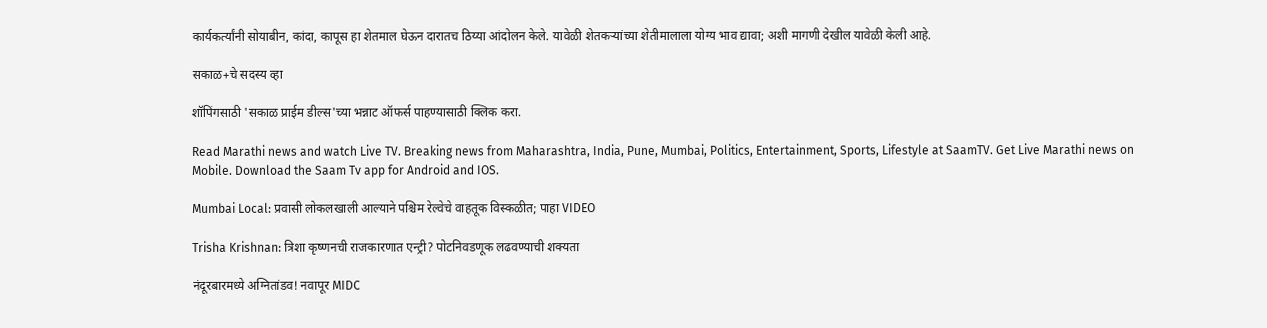कार्यकर्त्यांनी सोयाबीन, कांदा, कापूस हा शेतमाल घेऊन दारातच ठिय्या आंदोलन केले. यावेळी शेतकऱ्यांच्या शेतीमालाला योग्य भाव द्यावा; अशी मागणी देखील यावेळी केली आहे.

सकाळ+चे सदस्य व्हा

शॉपिंगसाठी 'सकाळ प्राईम डील्स'च्या भन्नाट ऑफर्स पाहण्यासाठी क्लिक करा.

Read Marathi news and watch Live TV. Breaking news from Maharashtra, India, Pune, Mumbai, Politics, Entertainment, Sports, Lifestyle at SaamTV. Get Live Marathi news on Mobile. Download the Saam Tv app for Android and IOS.

Mumbai Local: प्रवासी लोकलखाली आल्याने पश्चिम रेल्वेचे वाहतूक विस्कळीत; पाहा VIDEO

Trisha Krishnan: त्रिशा कृष्णनची राजकारणात एन्ट्री? पोटनिवडणूक लढवण्याची शक्यता

नंदूरबारमध्ये अग्नितांडव! नवापूर MIDC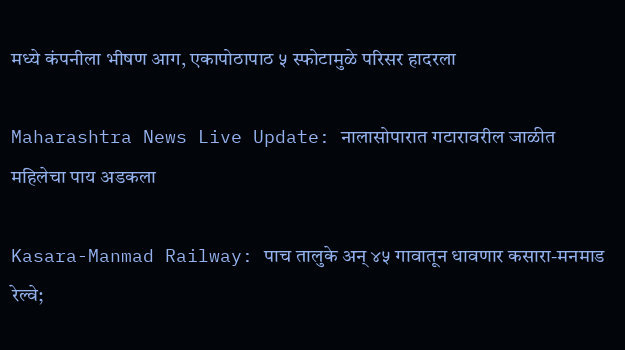मध्ये कंपनीला भीषण आग, एकापोठापाठ ५ स्फोटामुळे परिसर हादरला

Maharashtra News Live Update: नालासोपारात गटारावरील जाळीत महिलेचा पाय अडकला

Kasara-Manmad Railway: पाच तालुके अन् ४५ गावातून धावणार कसारा-मनमाड रेल्वे;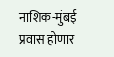नाशिक-मुंबई प्रवास होणार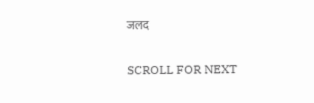जलद

SCROLL FOR NEXT